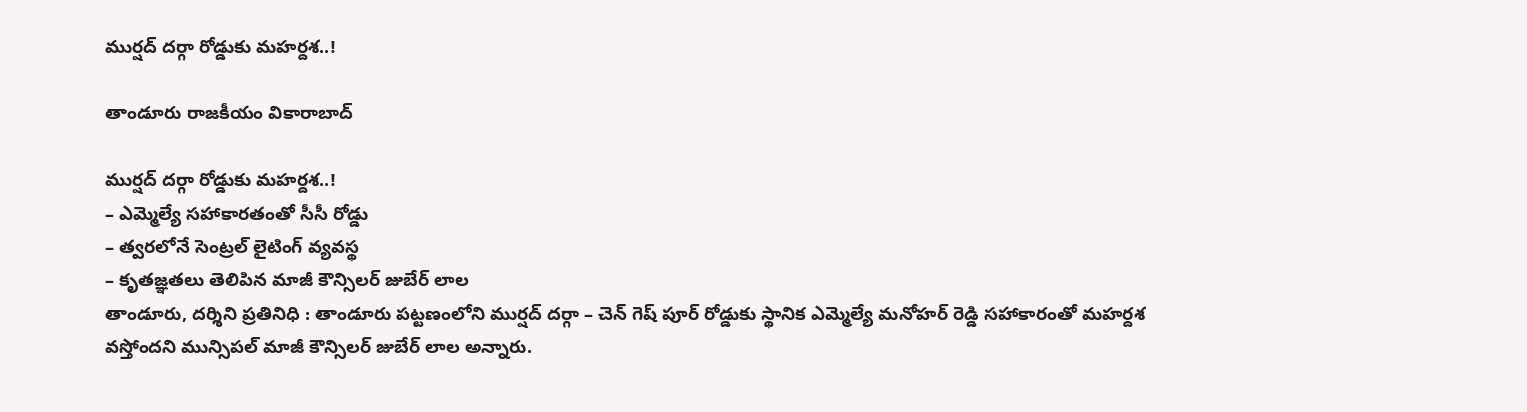ముర్షద్ దర్గా రోడ్డుకు మహర్దశ..!

తాండూరు రాజకీయం వికారాబాద్

ముర్షద్ దర్గా రోడ్డుకు మహర్దశ..!
– ఎమ్మెల్యే సహాకారతంతో సీసీ రోడ్డు
– త్వరలోనే సెంట్రల్ లైటింగ్ వ్యవస్థ
– కృతజ్ఞతలు తెలిపిన మాజీ కౌన్సిలర్ జుబేర్ లాల
తాండూరు, దర్శిని ప్రతినిధి : తాండూరు పట్టణంలోని ముర్షద్ దర్గా – చెన్ గెష్ పూర్ రోడ్డుకు స్థానిక ఎమ్మెల్యే మనోహర్ రెడ్డి సహాకారంతో మహర్దశ వస్తోందని మున్సిపల్ మాజీ కౌన్సిలర్ జుబేర్ లాల అన్నారు.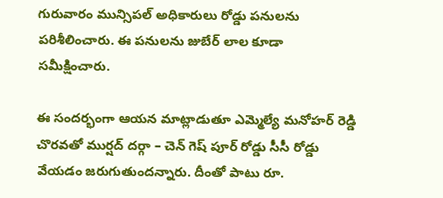గురువారం మున్సిపల్ అధికారులు రోడ్డు పనులను పరిశీలించారు. ఈ పనులను జుబేర్ లాల కూడా సమీక్షించారు.

ఈ సందర్భంగా ఆయన మాట్లాడుతూ ఎమ్మెల్యే మనోహర్ రెడ్డి చొరవతో ముర్షద్ దర్గా – చెన్ గెష్ పూర్ రోడ్డు సీసీ రోడ్డు వేయడం జరుగుతుందన్నారు. దీంతో పాటు రూ.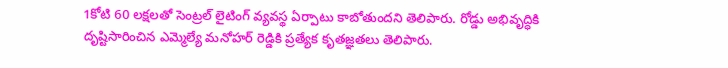1కోటి 60 లక్షలతో సెంట్రల్ లైటింగ్ వ్యవస్థ ఏర్పాటు కాబోతుందని తెలిపారు. రోడ్డు అభివృద్ధికి దృష్టిసారించిన ఎమ్మెల్యే మనోహర్ రెడ్డికి ప్రత్యేక కృతజ్ఞతలు తెలిపారు.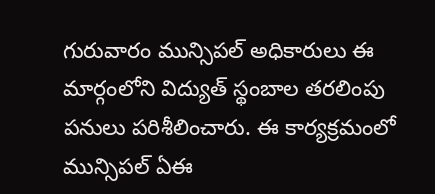గురువారం మున్సిపల్ అధికారులు ఈ మార్గంలోని విద్యుత్ స్థంబాల తరలింపు పనులు పరిశీలించారు. ఈ కార్యక్రమంలో మున్సిపల్ ఏఈ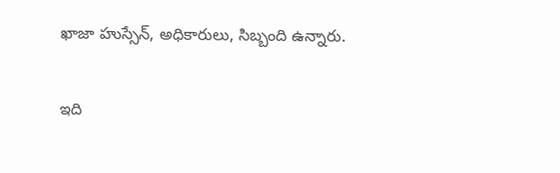ఖాజా హుస్సేన్, అధికారులు, సిబ్బంది ఉన్నారు.

ఇది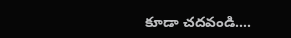కూడా చదవండి….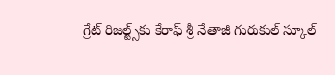గ్రేట్ రిజల్ట్స్‌కు కేరాఫ్ శ్రీ నేతాజీ గురుకుల్ స్కూల్